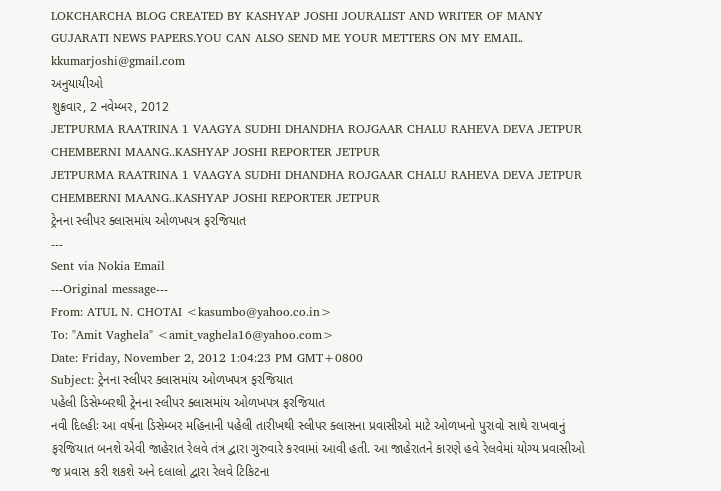LOKCHARCHA BLOG CREATED BY KASHYAP JOSHI JOURALIST AND WRITER OF MANY GUJARATI NEWS PAPERS.YOU CAN ALSO SEND ME YOUR METTERS ON MY EMAIL. kkumarjoshi@gmail.com
અનુયાયીઓ
શુક્રવાર, 2 નવેમ્બર, 2012
JETPURMA RAATRINA 1 VAAGYA SUDHI DHANDHA ROJGAAR CHALU RAHEVA DEVA JETPUR CHEMBERNI MAANG..KASHYAP JOSHI REPORTER JETPUR
JETPURMA RAATRINA 1 VAAGYA SUDHI DHANDHA ROJGAAR CHALU RAHEVA DEVA JETPUR CHEMBERNI MAANG..KASHYAP JOSHI REPORTER JETPUR
ટ્રેનના સ્લીપર ક્લાસમાંય ઓળખપત્ર ફરજિયાત
---
Sent via Nokia Email
---Original message---
From: ATUL N. CHOTAI <kasumbo@yahoo.co.in>
To: "Amit Vaghela" <amit_vaghela16@yahoo.com>
Date: Friday, November 2, 2012 1:04:23 PM GMT+0800
Subject: ટ્રેનના સ્લીપર ક્લાસમાંય ઓળખપત્ર ફરજિયાત
પહેલી ડિસેમ્બરથી ટ્રેનના સ્લીપર ક્લાસમાંય ઓળખપત્ર ફરજિયાત
નવી દિલ્હીઃ આ વર્ષના ડિસેમ્બર મહિનાની પહેલી તારીખથી સ્લીપર ક્લાસના પ્રવાસીઓ માટે ઓળખનો પુરાવો સાથે રાખવાનું ફરજિયાત બનશે એવી જાહેરાત રેલવે તંત્ર દ્વારા ગુરુવારે કરવામાં આવી હતી. આ જાહેરાતને કારણે હવે રેલવેમાં યોગ્ય પ્રવાસીઓ જ પ્રવાસ કરી શકશે અને દલાલો દ્વારા રેલવે ટિકિટના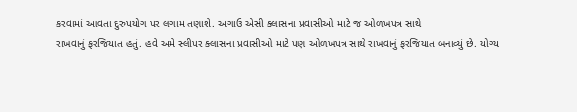કરવામાં આવતા દુરુપયોગ પર લગામ તણાશે. અગાઉ એસી ક્લાસના પ્રવાસીઓ માટે જ ઓળખપત્ર સાથે
રાખવાનું ફરજિયાત હતું. હવે અમે સ્લીપર ક્લાસના પ્રવાસીઓ માટે પણ ઓળખપત્ર સાથે રાખવાનું ફરજિયાત બનાવ્યું છે. યોગ્ય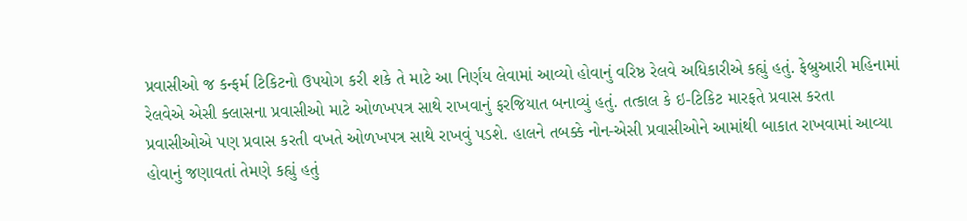પ્રવાસીઓ જ કન્ફર્મ ટિકિટનો ઉપયોગ કરી શકે તે માટે આ નિર્ણય લેવામાં આવ્યો હોવાનું વરિષ્ઠ રેલવે અધિકારીએ કહ્યું હતું. ફેબ્રુઆરી મહિનામાં રેલવેએ એસી ક્લાસના પ્રવાસીઓ માટે ઓળખપત્ર સાથે રાખવાનું ફરજિયાત બનાવ્યું હતું. તત્કાલ કે ઇ-ટિકિટ મારફતે પ્રવાસ કરતા
પ્રવાસીઓએ પણ પ્રવાસ કરતી વખતે ઓળખપત્ર સાથે રાખવું પડશે. હાલને તબક્કે નોન-એસી પ્રવાસીઓને આમાંથી બાકાત રાખવામાં આવ્યા હોવાનું જણાવતાં તેમણે કહ્યું હતું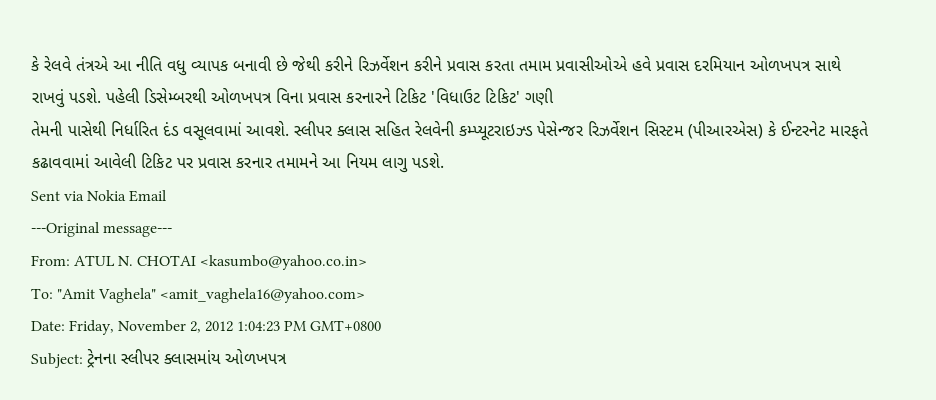કે રેલવે તંત્રએ આ નીતિ વધુ વ્યાપક બનાવી છે જેથી કરીને રિઝર્વેશન કરીને પ્રવાસ કરતા તમામ પ્રવાસીઓએ હવે પ્રવાસ દરમિયાન ઓળખપત્ર સાથે રાખવું પડશે. પહેલી ડિસેમ્બરથી ઓળખપત્ર વિના પ્રવાસ કરનારને ટિકિટ 'વિધાઉટ ટિકિટ' ગણી
તેમની પાસેથી નિર્ધારિત દંડ વસૂલવામાં આવશે. સ્લીપર ક્લાસ સહિત રેલવેની કમ્પ્યૂટરાઇઝ્ડ પેસેન્જર રિઝર્વેશન સિસ્ટમ (પીઆરએસ) કે ઈન્ટરનેટ મારફતે કઢાવવામાં આવેલી ટિકિટ પર પ્રવાસ કરનાર તમામને આ નિયમ લાગુ પડશે.
Sent via Nokia Email
---Original message---
From: ATUL N. CHOTAI <kasumbo@yahoo.co.in>
To: "Amit Vaghela" <amit_vaghela16@yahoo.com>
Date: Friday, November 2, 2012 1:04:23 PM GMT+0800
Subject: ટ્રેનના સ્લીપર ક્લાસમાંય ઓળખપત્ર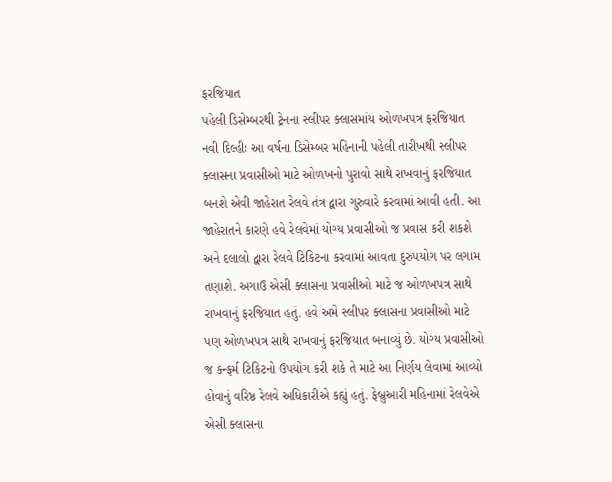ફરજિયાત
પહેલી ડિસેમ્બરથી ટ્રેનના સ્લીપર ક્લાસમાંય ઓળખપત્ર ફરજિયાત
નવી દિલ્હીઃ આ વર્ષના ડિસેમ્બર મહિનાની પહેલી તારીખથી સ્લીપર ક્લાસના પ્રવાસીઓ માટે ઓળખનો પુરાવો સાથે રાખવાનું ફરજિયાત બનશે એવી જાહેરાત રેલવે તંત્ર દ્વારા ગુરુવારે કરવામાં આવી હતી. આ જાહેરાતને કારણે હવે રેલવેમાં યોગ્ય પ્રવાસીઓ જ પ્રવાસ કરી શકશે અને દલાલો દ્વારા રેલવે ટિકિટના કરવામાં આવતા દુરુપયોગ પર લગામ તણાશે. અગાઉ એસી ક્લાસના પ્રવાસીઓ માટે જ ઓળખપત્ર સાથે
રાખવાનું ફરજિયાત હતું. હવે અમે સ્લીપર ક્લાસના પ્રવાસીઓ માટે પણ ઓળખપત્ર સાથે રાખવાનું ફરજિયાત બનાવ્યું છે. યોગ્ય પ્રવાસીઓ જ કન્ફર્મ ટિકિટનો ઉપયોગ કરી શકે તે માટે આ નિર્ણય લેવામાં આવ્યો હોવાનું વરિષ્ઠ રેલવે અધિકારીએ કહ્યું હતું. ફેબ્રુઆરી મહિનામાં રેલવેએ એસી ક્લાસના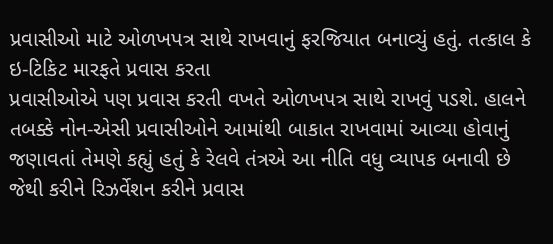પ્રવાસીઓ માટે ઓળખપત્ર સાથે રાખવાનું ફરજિયાત બનાવ્યું હતું. તત્કાલ કે ઇ-ટિકિટ મારફતે પ્રવાસ કરતા
પ્રવાસીઓએ પણ પ્રવાસ કરતી વખતે ઓળખપત્ર સાથે રાખવું પડશે. હાલને તબક્કે નોન-એસી પ્રવાસીઓને આમાંથી બાકાત રાખવામાં આવ્યા હોવાનું જણાવતાં તેમણે કહ્યું હતું કે રેલવે તંત્રએ આ નીતિ વધુ વ્યાપક બનાવી છે જેથી કરીને રિઝર્વેશન કરીને પ્રવાસ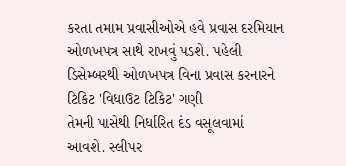કરતા તમામ પ્રવાસીઓએ હવે પ્રવાસ દરમિયાન ઓળખપત્ર સાથે રાખવું પડશે. પહેલી ડિસેમ્બરથી ઓળખપત્ર વિના પ્રવાસ કરનારને ટિકિટ 'વિધાઉટ ટિકિટ' ગણી
તેમની પાસેથી નિર્ધારિત દંડ વસૂલવામાં આવશે. સ્લીપર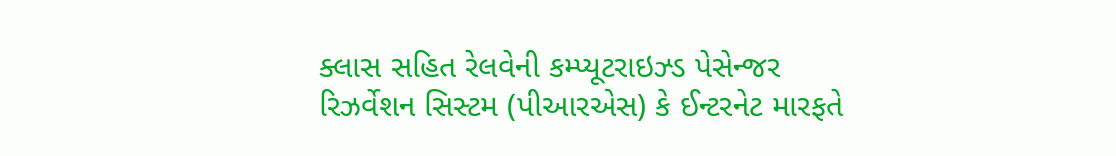ક્લાસ સહિત રેલવેની કમ્પ્યૂટરાઇઝ્ડ પેસેન્જર રિઝર્વેશન સિસ્ટમ (પીઆરએસ) કે ઈન્ટરનેટ મારફતે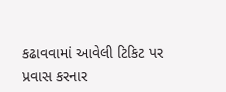કઢાવવામાં આવેલી ટિકિટ પર પ્રવાસ કરનાર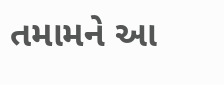તમામને આ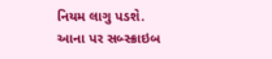નિયમ લાગુ પડશે.
આના પર સબ્સ્ક્રાઇબ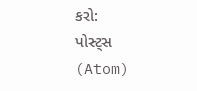કરો:
પોસ્ટ્સ (Atom)